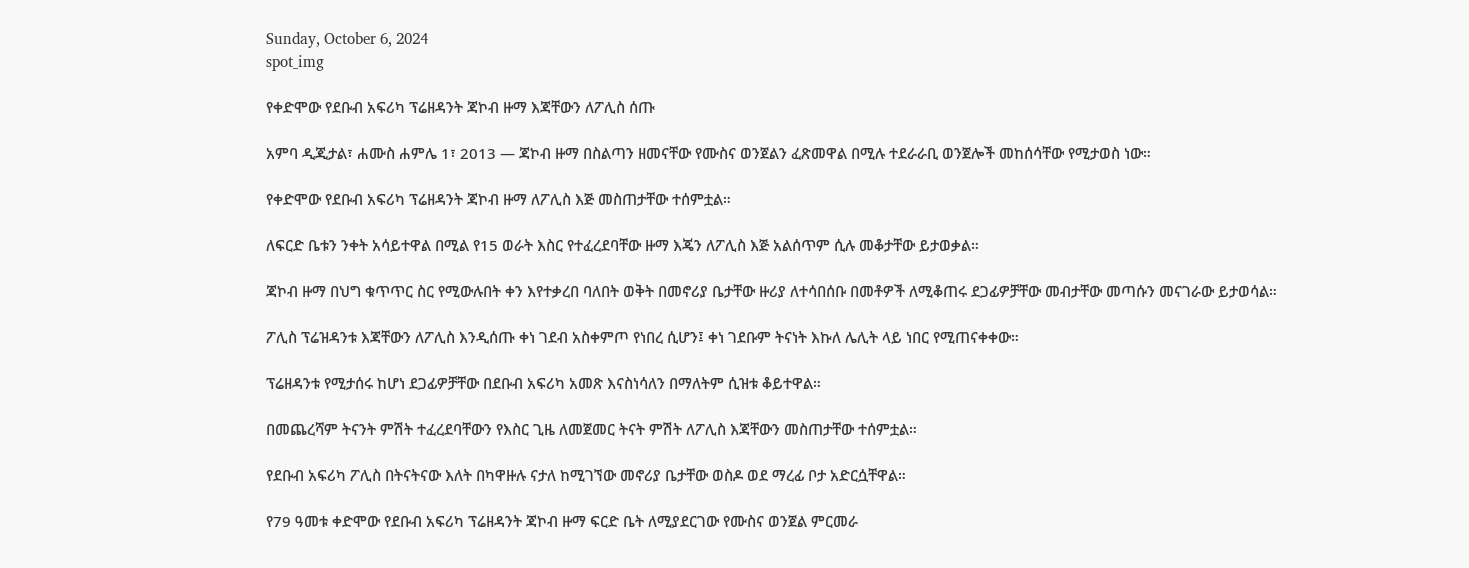Sunday, October 6, 2024
spot_img

የቀድሞው የደቡብ አፍሪካ ፕሬዘዳንት ጃኮብ ዙማ እጃቸውን ለፖሊስ ሰጡ

አምባ ዲጂታል፣ ሐሙስ ሐምሌ 1፣ 2013 ― ጃኮብ ዙማ በስልጣን ዘመናቸው የሙስና ወንጀልን ፈጽመዋል በሚሉ ተደራራቢ ወንጀሎች መከሰሳቸው የሚታወስ ነው።

የቀድሞው የደቡብ አፍሪካ ፕሬዘዳንት ጃኮብ ዙማ ለፖሊስ እጅ መስጠታቸው ተሰምቷል።

ለፍርድ ቤቱን ንቀት አሳይተዋል በሚል የ15 ወራት እስር የተፈረደባቸው ዙማ እጄን ለፖሊስ እጅ አልሰጥም ሲሉ መቆታቸው ይታወቃል።

ጃኮብ ዙማ በህግ ቁጥጥር ስር የሚውሉበት ቀን እየተቃረበ ባለበት ወቅት በመኖሪያ ቤታቸው ዙሪያ ለተሳበሰቡ በመቶዎች ለሚቆጠሩ ደጋፊዎቻቸው መብታቸው መጣሱን መናገራው ይታወሳል።

ፖሊስ ፕሬዝዳንቱ እጃቸውን ለፖሊስ እንዲሰጡ ቀነ ገደብ አስቀምጦ የነበረ ሲሆን፤ ቀነ ገደቡም ትናነት እኩለ ሌሊት ላይ ነበር የሚጠናቀቀው።

ፕሬዘዳንቱ የሚታሰሩ ከሆነ ደጋፊዎቻቸው በደቡብ አፍሪካ አመጽ እናስነሳለን በማለትም ሲዝቱ ቆይተዋል።

በመጨረሻም ትናንት ምሽት ተፈረደባቸውን የእስር ጊዜ ለመጀመር ትናት ምሽት ለፖሊስ እጃቸውን መስጠታቸው ተሰምቷል።

የደቡብ አፍሪካ ፖሊስ በትናትናው እለት በካዋዙሉ ናታለ ከሚገኘው መኖሪያ ቤታቸው ወስዶ ወደ ማረፊ ቦታ አድርሷቸዋል።

የ79 ዓመቱ ቀድሞው የደቡብ አፍሪካ ፕሬዘዳንት ጃኮብ ዙማ ፍርድ ቤት ለሚያደርገው የሙስና ወንጀል ምርመራ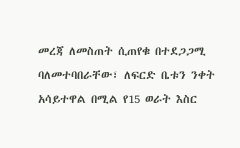መረጃ ለመስጠት ሲጠየቁ በተደጋጋሚ ባለመተባበራቸው፣ ለፍርድ ቤቱን ንቀት አሳይተዋል በሚል የ15 ወራት እስር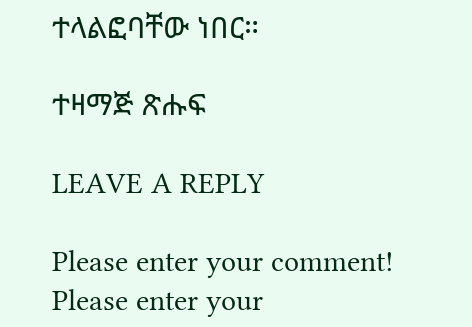ተላልፎባቸው ነበር።

ተዛማጅ ጽሑፍ

LEAVE A REPLY

Please enter your comment!
Please enter your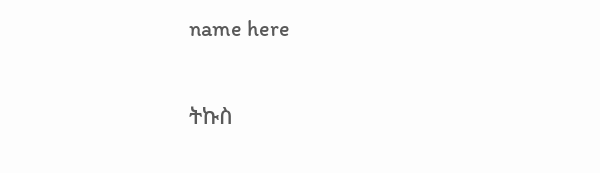name here

ትኩስ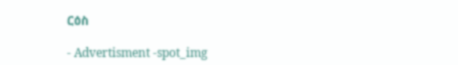ርዕስ

- Advertisment -spot_img